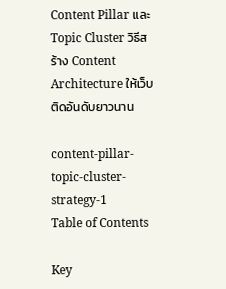Content Pillar และ Topic Cluster วิธีสร้าง Content Architecture ให้เว็บติดอันดับยาวนาน

content-pillar-topic-cluster-strategy-1
Table of Contents

Key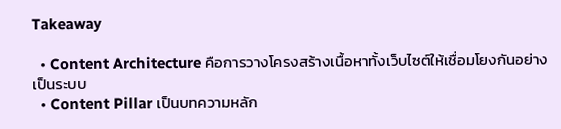Takeaway

  • Content Architecture คือการวางโครงสร้างเนื้อหาทั้งเว็บไซต์ให้เชื่อมโยงกันอย่างเป็นระบบ
  • Content Pillar เป็นบทความหลัก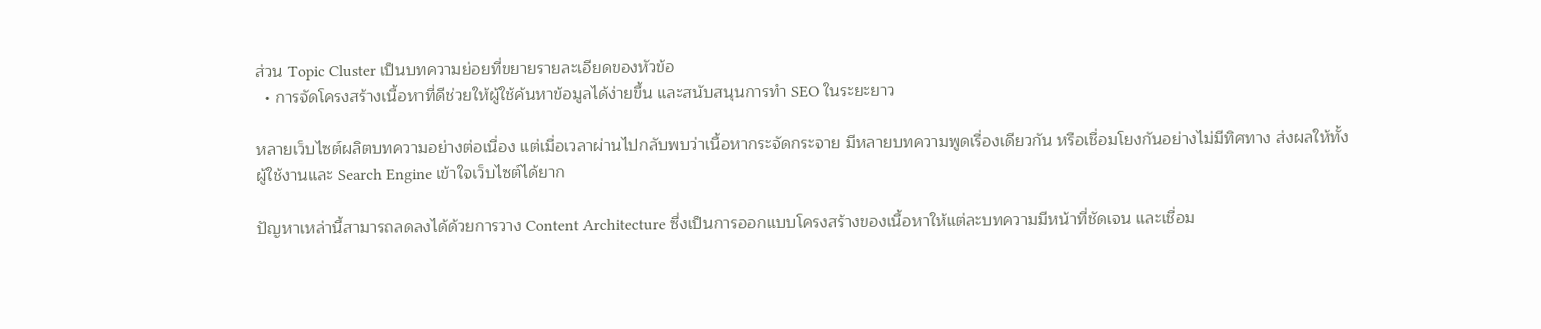ส่วน Topic Cluster เป็นบทความย่อยที่ขยายรายละเอียดของหัวข้อ
  • การจัดโครงสร้างเนื้อหาที่ดีช่วยให้ผู้ใช้ค้นหาข้อมูลได้ง่ายขึ้น และสนับสนุนการทำ SEO ในระยะยาว

หลายเว็บไซต์ผลิตบทความอย่างต่อเนื่อง แต่เมื่อเวลาผ่านไปกลับพบว่าเนื้อหากระจัดกระจาย มีหลายบทความพูดเรื่องเดียวกัน หรือเชื่อมโยงกันอย่างไม่มีทิศทาง ส่งผลให้ทั้งผู้ใช้งานและ Search Engine เข้าใจเว็บไซต์ได้ยาก

ปัญหาเหล่านี้สามารถลดลงได้ด้วยการวาง Content Architecture ซึ่งเป็นการออกแบบโครงสร้างของเนื้อหาให้แต่ละบทความมีหน้าที่ชัดเจน และเชื่อม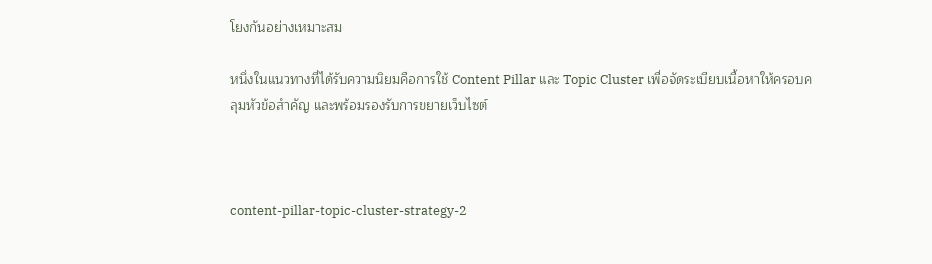โยงกันอย่างเหมาะสม

หนึ่งในแนวทางที่ได้รับความนิยมคือการใช้ Content Pillar และ Topic Cluster เพื่อจัดระเบียบเนื้อหาให้ครอบคลุมหัวข้อสำคัญ และพร้อมรองรับการขยายเว็บไซต์



content-pillar-topic-cluster-strategy-2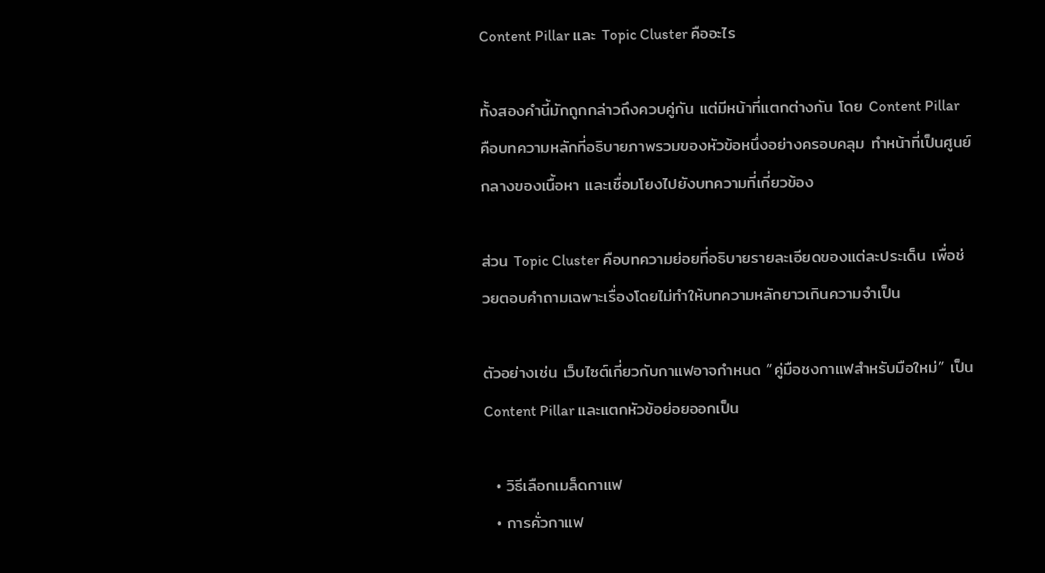Content Pillar และ Topic Cluster คืออะไร

ทั้งสองคำนี้มักถูกกล่าวถึงควบคู่กัน แต่มีหน้าที่แตกต่างกัน โดย Content Pillar คือบทความหลักที่อธิบายภาพรวมของหัวข้อหนึ่งอย่างครอบคลุม ทำหน้าที่เป็นศูนย์กลางของเนื้อหา และเชื่อมโยงไปยังบทความที่เกี่ยวข้อง

ส่วน Topic Cluster คือบทความย่อยที่อธิบายรายละเอียดของแต่ละประเด็น เพื่อช่วยตอบคำถามเฉพาะเรื่องโดยไม่ทำให้บทความหลักยาวเกินความจำเป็น

ตัวอย่างเช่น เว็บไซต์เกี่ยวกับกาแฟอาจกำหนด “คู่มือชงกาแฟสำหรับมือใหม่” เป็น Content Pillar และแตกหัวข้อย่อยออกเป็น

  • วิธีเลือกเมล็ดกาแฟ
  • การคั่วกาแฟ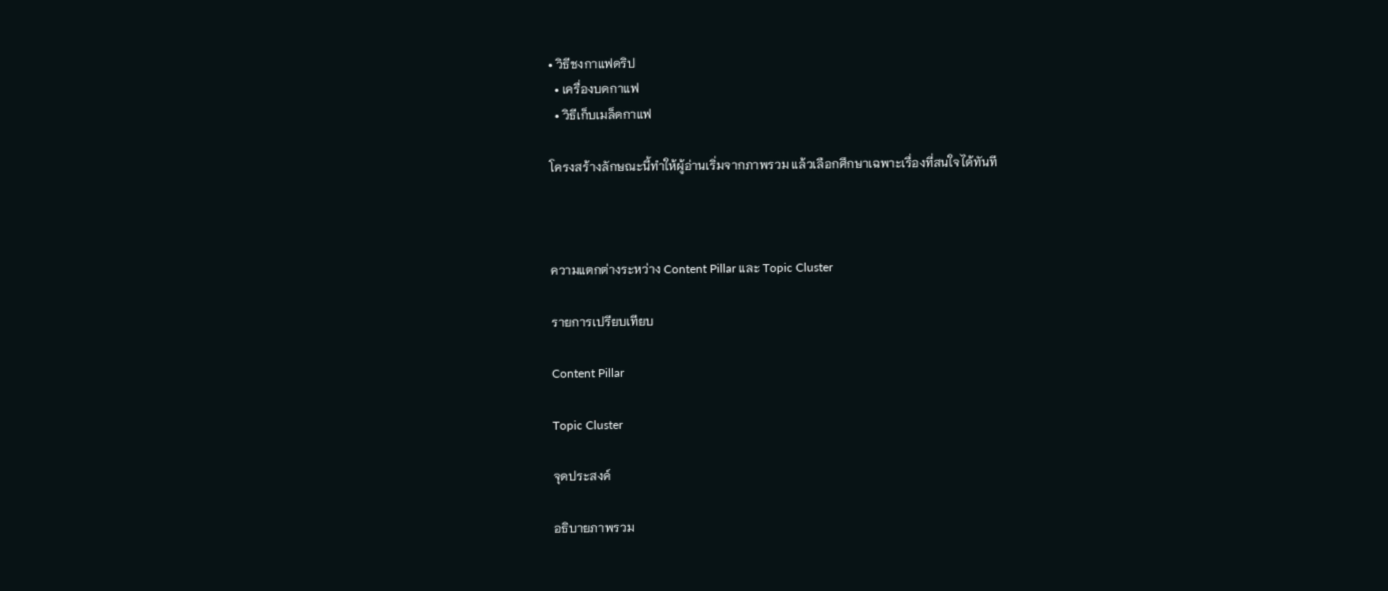• วิธีชงกาแฟดริป
  • เครื่องบดกาแฟ
  • วิธีเก็บเมล็ดกาแฟ

โครงสร้างลักษณะนี้ทำให้ผู้อ่านเริ่มจากภาพรวม แล้วเลือกศึกษาเฉพาะเรื่องที่สนใจได้ทันที



ความแตกต่างระหว่าง Content Pillar และ Topic Cluster

รายการเปรียบเทียบ

Content Pillar

Topic Cluster

จุดประสงค์

อธิบายภาพรวม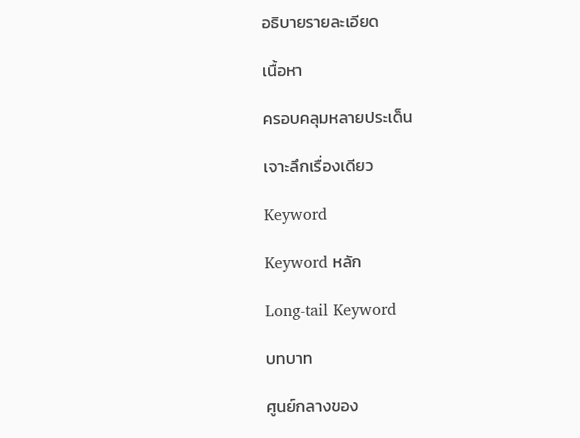อธิบายรายละเอียด

เนื้อหา

ครอบคลุมหลายประเด็น

เจาะลึกเรื่องเดียว

Keyword

Keyword หลัก

Long-tail Keyword

บทบาท

ศูนย์กลางของ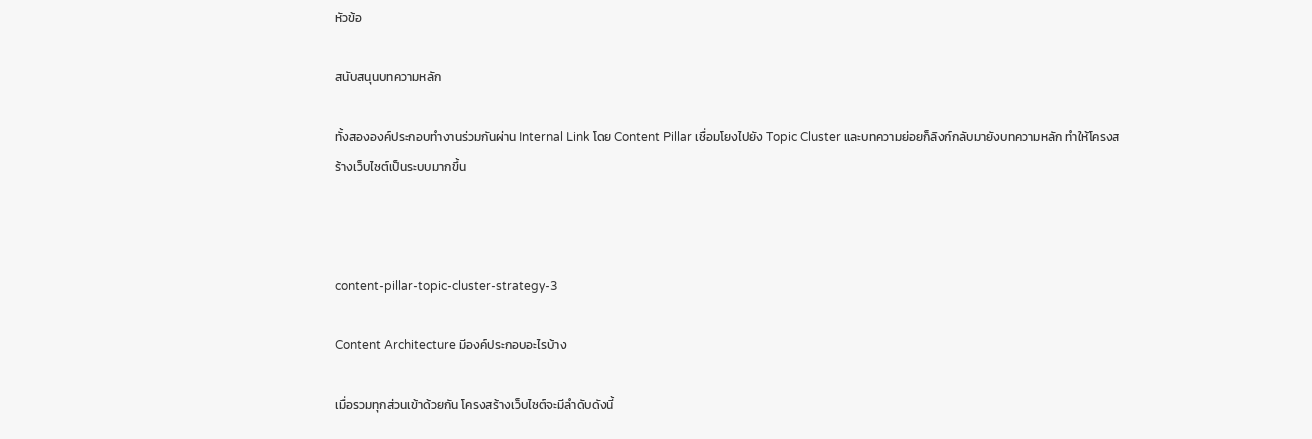หัวข้อ

สนับสนุนบทความหลัก

ทั้งสององค์ประกอบทำงานร่วมกันผ่าน Internal Link โดย Content Pillar เชื่อมโยงไปยัง Topic Cluster และบทความย่อยก็ลิงก์กลับมายังบทความหลัก ทำให้โครงสร้างเว็บไซต์เป็นระบบมากขึ้น



content-pillar-topic-cluster-strategy-3

Content Architecture มีองค์ประกอบอะไรบ้าง

เมื่อรวมทุกส่วนเข้าด้วยกัน โครงสร้างเว็บไซต์จะมีลำดับดังนี้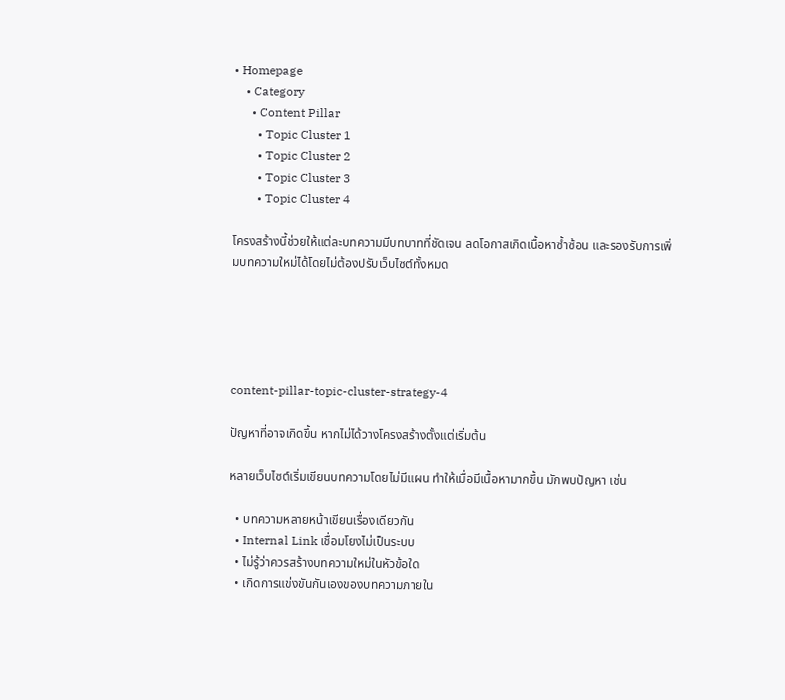• Homepage
    • Category
      • Content Pillar
        • Topic Cluster 1
        • Topic Cluster 2
        • Topic Cluster 3
        • Topic Cluster 4

โครงสร้างนี้ช่วยให้แต่ละบทความมีบทบาทที่ชัดเจน ลดโอกาสเกิดเนื้อหาซ้ำซ้อน และรองรับการเพิ่มบทความใหม่ได้โดยไม่ต้องปรับเว็บไซต์ทั้งหมด





content-pillar-topic-cluster-strategy-4

ปัญหาที่อาจเกิดขึ้น หากไม่ได้วางโครงสร้างตั้งแต่เริ่มต้น

หลายเว็บไซต์เริ่มเขียนบทความโดยไม่มีแผน ทำให้เมื่อมีเนื้อหามากขึ้น มักพบปัญหา เช่น

  • บทความหลายหน้าเขียนเรื่องเดียวกัน
  • Internal Link เชื่อมโยงไม่เป็นระบบ
  • ไม่รู้ว่าควรสร้างบทความใหม่ในหัวข้อใด
  • เกิดการแข่งขันกันเองของบทความภายใน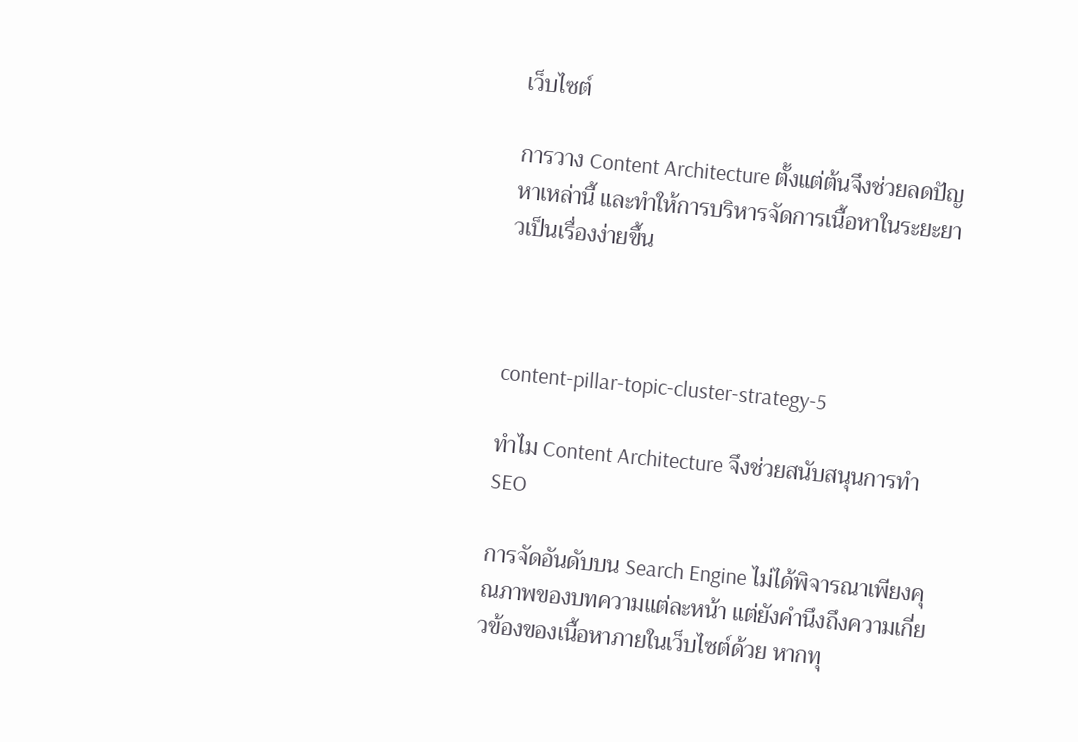เว็บไซต์

การวาง Content Architecture ตั้งแต่ต้นจึงช่วยลดปัญหาเหล่านี้ และทำให้การบริหารจัดการเนื้อหาในระยะยาวเป็นเรื่องง่ายขึ้น



content-pillar-topic-cluster-strategy-5

ทำไม Content Architecture จึงช่วยสนับสนุนการทำ SEO

การจัดอันดับบน Search Engine ไม่ได้พิจารณาเพียงคุณภาพของบทความแต่ละหน้า แต่ยังคำนึงถึงความเกี่ยวข้องของเนื้อหาภายในเว็บไซต์ด้วย หากทุ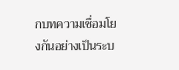กบทความเชื่อมโยงกันอย่างเป็นระบ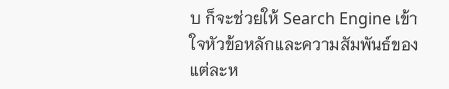บ ก็จะช่วยให้ Search Engine เข้าใจหัวข้อหลักและความสัมพันธ์ของแต่ละห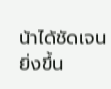น้าได้ชัดเจนยิ่งขึ้น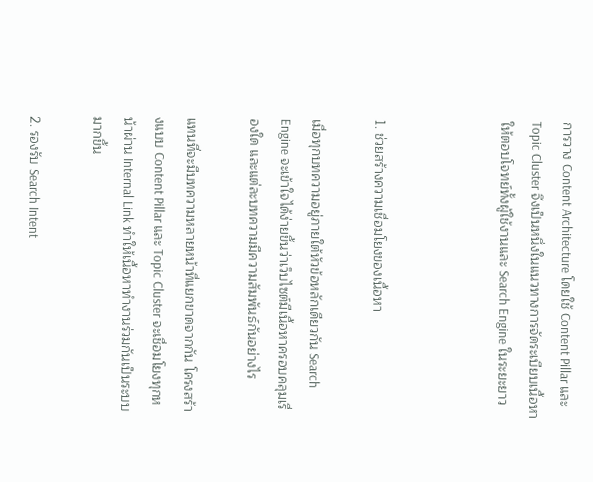การวาง Content Architecture โดยใช้ Content Pillar และ Topic Cluster จึงเป็นหนึ่งในแนวทางการจัดระเบียบเนื้อหาให้ตอบโจทย์ทั้งผู้ใช้งานและ Search Engine ในระยะยาว



1. ช่วยสร้างความเชื่อมโยงของเนื้อหา

เมื่อทุกบทความอยู่ภายใต้หัวข้อหลักเดียวกัน Search Engine จะเข้าใจได้ง่ายขึ้นว่าเว็บไซต์มีเนื้อหาครอบคลุมเรื่องใด และแต่ละบทความมีความสัมพันธ์กันอย่างไร

แทนที่จะมีบทความหลายหน้าที่แยกขาดจากกัน โครงสร้างแบบ Content Pillar และ Topic Cluster จะเชื่อมโยงทุกหน้าผ่าน Internal Link ทำให้เนื้อหาทำงานร่วมกันเป็นระบบมากขึ้น

2. รองรับ Search Intent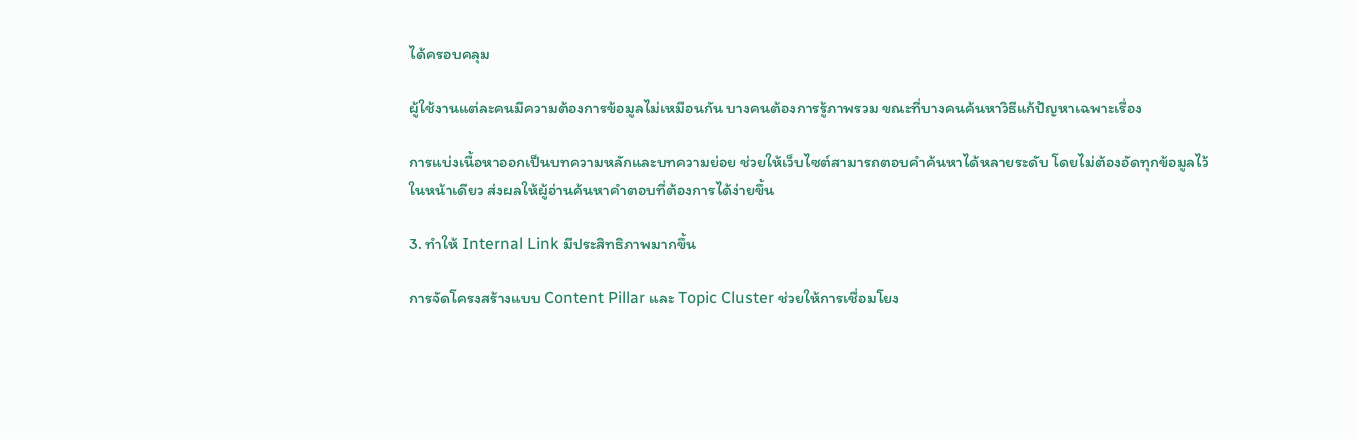ได้ครอบคลุม

ผู้ใช้งานแต่ละคนมีความต้องการข้อมูลไม่เหมือนกัน บางคนต้องการรู้ภาพรวม ขณะที่บางคนค้นหาวิธีแก้ปัญหาเฉพาะเรื่อง

การแบ่งเนื้อหาออกเป็นบทความหลักและบทความย่อย ช่วยให้เว็บไซต์สามารถตอบคำค้นหาได้หลายระดับ โดยไม่ต้องอัดทุกข้อมูลไว้ในหน้าเดียว ส่งผลให้ผู้อ่านค้นหาคำตอบที่ต้องการได้ง่ายขึ้น

3. ทำให้ Internal Link มีประสิทธิภาพมากขึ้น

การจัดโครงสร้างแบบ Content Pillar และ Topic Cluster ช่วยให้การเชื่อมโยง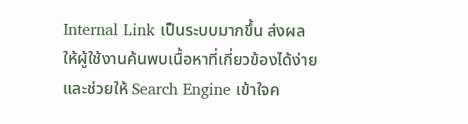Internal Link เป็นระบบมากขึ้น ส่งผลให้ผู้ใช้งานค้นพบเนื้อหาที่เกี่ยวข้องได้ง่าย และช่วยให้ Search Engine เข้าใจค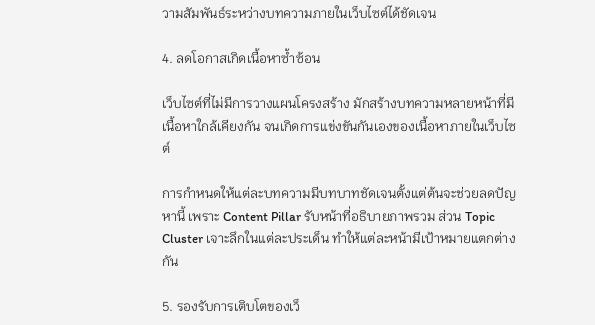วามสัมพันธ์ระหว่างบทความภายในเว็บไซต์ได้ชัดเจน

4. ลดโอกาสเกิดเนื้อหาซ้ำซ้อน

เว็บไซต์ที่ไม่มีการวางแผนโครงสร้าง มักสร้างบทความหลายหน้าที่มีเนื้อหาใกล้เคียงกัน จนเกิดการแข่งขันกันเองของเนื้อหาภายในเว็บไซต์

การกำหนดให้แต่ละบทความมีบทบาทชัดเจนตั้งแต่ต้นจะช่วยลดปัญหานี้ เพราะ Content Pillar รับหน้าที่อธิบายภาพรวม ส่วน Topic Cluster เจาะลึกในแต่ละประเด็น ทำให้แต่ละหน้ามีเป้าหมายแตกต่างกัน

5. รองรับการเติบโตของเว็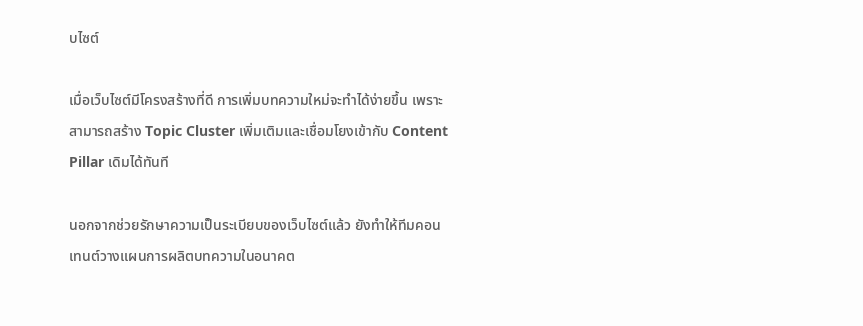บไซต์

เมื่อเว็บไซต์มีโครงสร้างที่ดี การเพิ่มบทความใหม่จะทำได้ง่ายขึ้น เพราะสามารถสร้าง Topic Cluster เพิ่มเติมและเชื่อมโยงเข้ากับ Content Pillar เดิมได้ทันที

นอกจากช่วยรักษาความเป็นระเบียบของเว็บไซต์แล้ว ยังทำให้ทีมคอนเทนต์วางแผนการผลิตบทความในอนาคต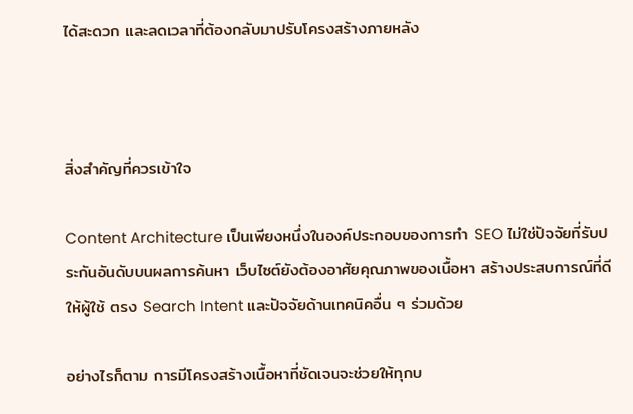ได้สะดวก และลดเวลาที่ต้องกลับมาปรับโครงสร้างภายหลัง



สิ่งสำคัญที่ควรเข้าใจ

Content Architecture เป็นเพียงหนึ่งในองค์ประกอบของการทำ SEO ไม่ใช่ปัจจัยที่รับประกันอันดับบนผลการค้นหา เว็บไซต์ยังต้องอาศัยคุณภาพของเนื้อหา สร้างประสบการณ์ที่ดีให้ผู้ใช้ ตรง Search Intent และปัจจัยด้านเทคนิคอื่น ๆ ร่วมด้วย

อย่างไรก็ตาม การมีโครงสร้างเนื้อหาที่ชัดเจนจะช่วยให้ทุกบ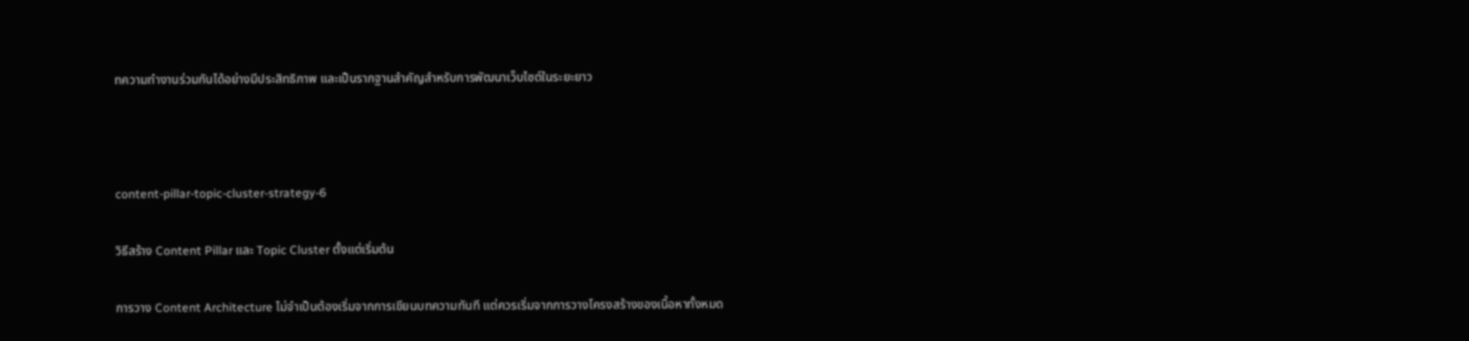ทความทำงานร่วมกันได้อย่างมีประสิทธิภาพ และเป็นรากฐานสำคัญสำหรับการพัฒนาเว็บไซต์ในระยะยาว



content-pillar-topic-cluster-strategy-6

วิธีสร้าง Content Pillar และ Topic Cluster ตั้งแต่เริ่มต้น

การวาง Content Architecture ไม่จำเป็นต้องเริ่มจากการเขียนบทความทันที แต่ควรเริ่มจากการวางโครงสร้างของเนื้อหาทั้งหมด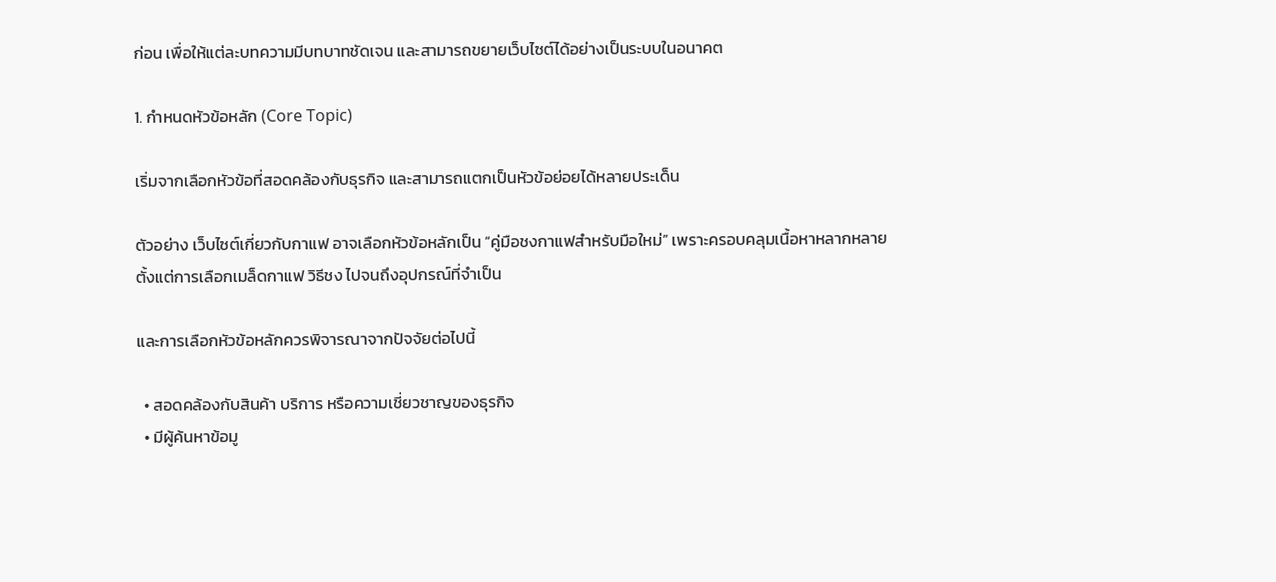ก่อน เพื่อให้แต่ละบทความมีบทบาทชัดเจน และสามารถขยายเว็บไซต์ได้อย่างเป็นระบบในอนาคต

1. กำหนดหัวข้อหลัก (Core Topic)

เริ่มจากเลือกหัวข้อที่สอดคล้องกับธุรกิจ และสามารถแตกเป็นหัวข้อย่อยได้หลายประเด็น

ตัวอย่าง เว็บไซต์เกี่ยวกับกาแฟ อาจเลือกหัวข้อหลักเป็น “คู่มือชงกาแฟสำหรับมือใหม่” เพราะครอบคลุมเนื้อหาหลากหลาย ตั้งแต่การเลือกเมล็ดกาแฟ วิธีชง ไปจนถึงอุปกรณ์ที่จำเป็น

และการเลือกหัวข้อหลักควรพิจารณาจากปัจจัยต่อไปนี้

  • สอดคล้องกับสินค้า บริการ หรือความเชี่ยวชาญของธุรกิจ
  • มีผู้ค้นหาข้อมู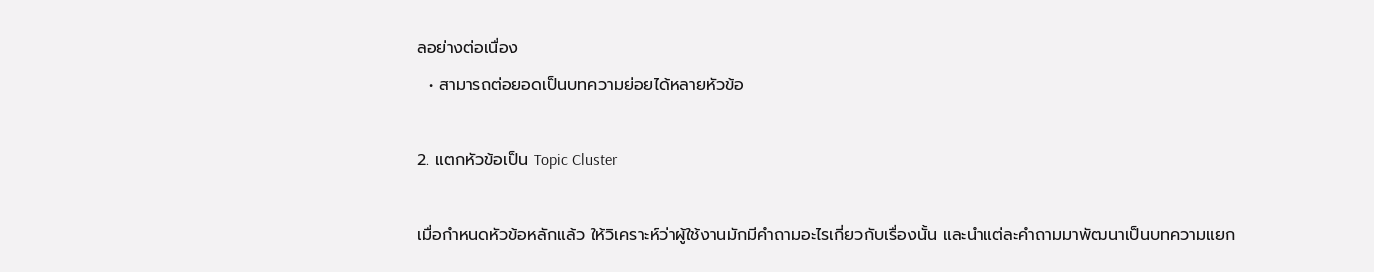ลอย่างต่อเนื่อง
  • สามารถต่อยอดเป็นบทความย่อยได้หลายหัวข้อ

2. แตกหัวข้อเป็น Topic Cluster

เมื่อกำหนดหัวข้อหลักแล้ว ให้วิเคราะห์ว่าผู้ใช้งานมักมีคำถามอะไรเกี่ยวกับเรื่องนั้น และนำแต่ละคำถามมาพัฒนาเป็นบทความแยก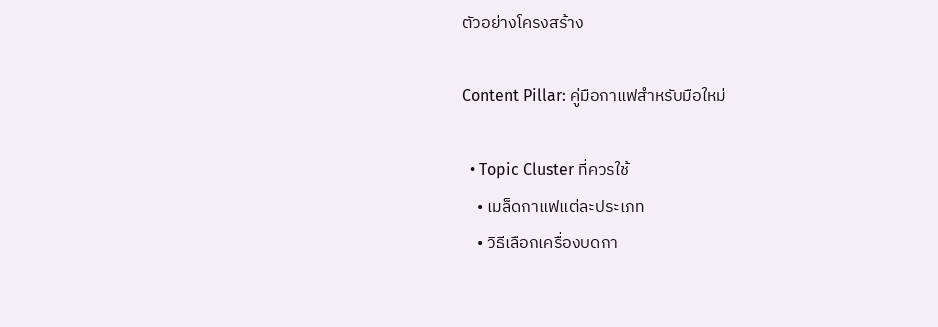ตัวอย่างโครงสร้าง

Content Pillar: คู่มือกาแฟสำหรับมือใหม่

  • Topic Cluster ที่ควรใช้
    • เมล็ดกาแฟแต่ละประเภท
    • วิธีเลือกเครื่องบดกา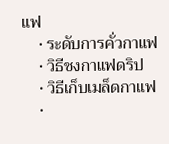แฟ
    • ระดับการคั่วกาแฟ
    • วิธีชงกาแฟดริป
    • วิธีเก็บเมล็ดกาแฟ
    •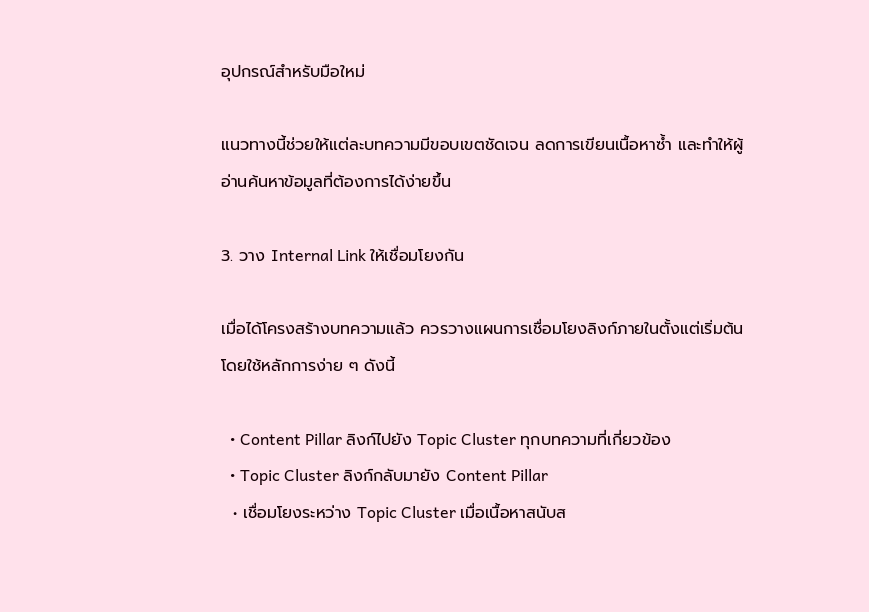อุปกรณ์สำหรับมือใหม่

แนวทางนี้ช่วยให้แต่ละบทความมีขอบเขตชัดเจน ลดการเขียนเนื้อหาซ้ำ และทำให้ผู้อ่านค้นหาข้อมูลที่ต้องการได้ง่ายขึ้น

3. วาง Internal Link ให้เชื่อมโยงกัน

เมื่อได้โครงสร้างบทความแล้ว ควรวางแผนการเชื่อมโยงลิงก์ภายในตั้งแต่เริ่มต้น โดยใช้หลักการง่าย ๆ ดังนี้

  • Content Pillar ลิงก์ไปยัง Topic Cluster ทุกบทความที่เกี่ยวข้อง
  • Topic Cluster ลิงก์กลับมายัง Content Pillar
  • เชื่อมโยงระหว่าง Topic Cluster เมื่อเนื้อหาสนับส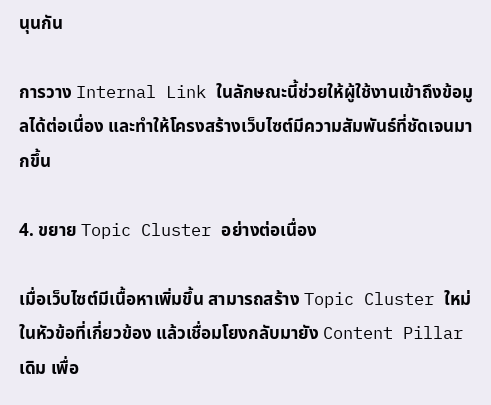นุนกัน

การวาง Internal Link ในลักษณะนี้ช่วยให้ผู้ใช้งานเข้าถึงข้อมูลได้ต่อเนื่อง และทำให้โครงสร้างเว็บไซต์มีความสัมพันธ์ที่ชัดเจนมากขึ้น

4. ขยาย Topic Cluster อย่างต่อเนื่อง

เมื่อเว็บไซต์มีเนื้อหาเพิ่มขึ้น สามารถสร้าง Topic Cluster ใหม่ในหัวข้อที่เกี่ยวข้อง แล้วเชื่อมโยงกลับมายัง Content Pillar เดิม เพื่อ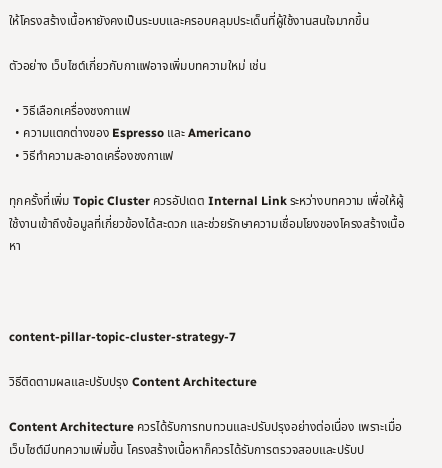ให้โครงสร้างเนื้อหายังคงเป็นระบบและครอบคลุมประเด็นที่ผู้ใช้งานสนใจมากขึ้น

ตัวอย่าง เว็บไซต์เกี่ยวกับกาแฟอาจเพิ่มบทความใหม่ เช่น

  • วิธีเลือกเครื่องชงกาแฟ
  • ความแตกต่างของ Espresso และ Americano
  • วิธีทำความสะอาดเครื่องชงกาแฟ

ทุกครั้งที่เพิ่ม Topic Cluster ควรอัปเดต Internal Link ระหว่างบทความ เพื่อให้ผู้ใช้งานเข้าถึงข้อมูลที่เกี่ยวข้องได้สะดวก และช่วยรักษาความเชื่อมโยงของโครงสร้างเนื้อหา



content-pillar-topic-cluster-strategy-7

วิธีติดตามผลและปรับปรุง Content Architecture

Content Architecture ควรได้รับการทบทวนและปรับปรุงอย่างต่อเนื่อง เพราะเมื่อเว็บไซต์มีบทความเพิ่มขึ้น โครงสร้างเนื้อหาก็ควรได้รับการตรวจสอบและปรับป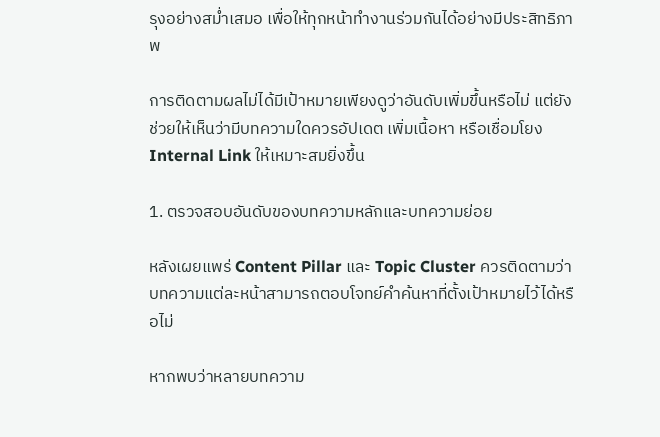รุงอย่างสม่ำเสมอ เพื่อให้ทุกหน้าทำงานร่วมกันได้อย่างมีประสิทธิภาพ

การติดตามผลไม่ได้มีเป้าหมายเพียงดูว่าอันดับเพิ่มขึ้นหรือไม่ แต่ยังช่วยให้เห็นว่ามีบทความใดควรอัปเดต เพิ่มเนื้อหา หรือเชื่อมโยง Internal Link ให้เหมาะสมยิ่งขึ้น

1. ตรวจสอบอันดับของบทความหลักและบทความย่อย

หลังเผยแพร่ Content Pillar และ Topic Cluster ควรติดตามว่าบทความแต่ละหน้าสามารถตอบโจทย์คำค้นหาที่ตั้งเป้าหมายไว้ได้หรือไม่

หากพบว่าหลายบทความ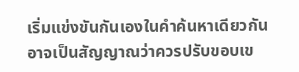เริ่มแข่งขันกันเองในคำค้นหาเดียวกัน อาจเป็นสัญญาณว่าควรปรับขอบเข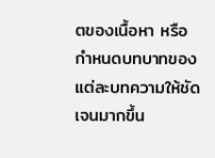ตของเนื้อหา หรือกำหนดบทบาทของแต่ละบทความให้ชัดเจนมากขึ้น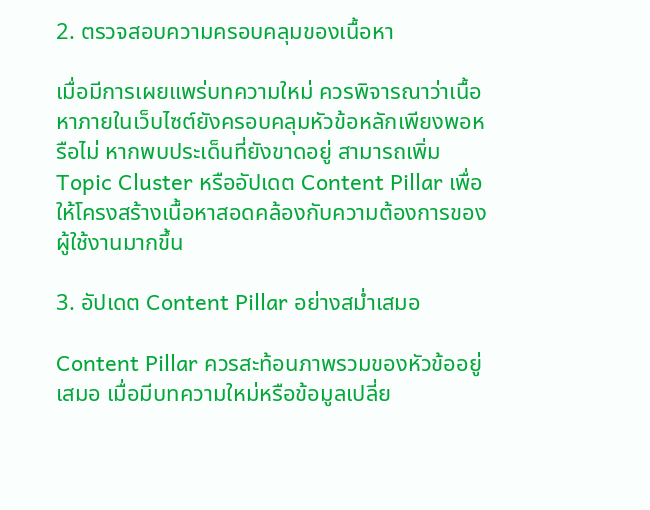2. ตรวจสอบความครอบคลุมของเนื้อหา

เมื่อมีการเผยแพร่บทความใหม่ ควรพิจารณาว่าเนื้อหาภายในเว็บไซต์ยังครอบคลุมหัวข้อหลักเพียงพอหรือไม่ หากพบประเด็นที่ยังขาดอยู่ สามารถเพิ่ม Topic Cluster หรืออัปเดต Content Pillar เพื่อให้โครงสร้างเนื้อหาสอดคล้องกับความต้องการของผู้ใช้งานมากขึ้น

3. อัปเดต Content Pillar อย่างสม่ำเสมอ

Content Pillar ควรสะท้อนภาพรวมของหัวข้ออยู่เสมอ เมื่อมีบทความใหม่หรือข้อมูลเปลี่ย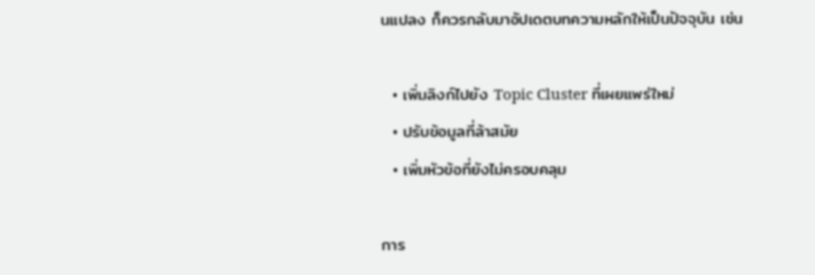นแปลง ก็ควรกลับมาอัปเดตบทความหลักให้เป็นปัจจุบัน เช่น

  • เพิ่มลิงก์ไปยัง Topic Cluster ที่เผยแพร่ใหม่
  • ปรับข้อมูลที่ล้าสมัย
  • เพิ่มหัวข้อที่ยังไม่ครอบคลุม

การ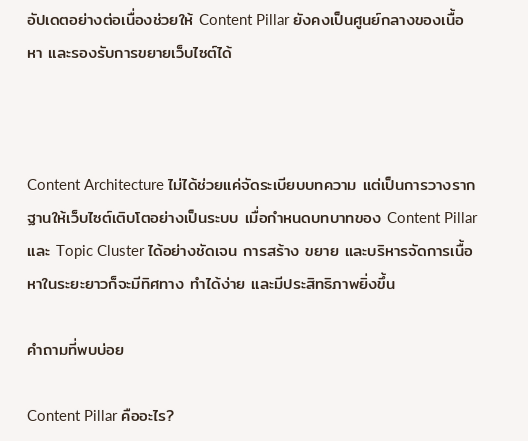อัปเดตอย่างต่อเนื่องช่วยให้ Content Pillar ยังคงเป็นศูนย์กลางของเนื้อหา และรองรับการขยายเว็บไซต์ได้



Content Architecture ไม่ได้ช่วยแค่จัดระเบียบบทความ แต่เป็นการวางรากฐานให้เว็บไซต์เติบโตอย่างเป็นระบบ เมื่อกำหนดบทบาทของ Content Pillar และ Topic Cluster ได้อย่างชัดเจน การสร้าง ขยาย และบริหารจัดการเนื้อหาในระยะยาวก็จะมีทิศทาง ทำได้ง่าย และมีประสิทธิภาพยิ่งขึ้น

คำถามที่พบบ่อย

Content Pillar คืออะไร?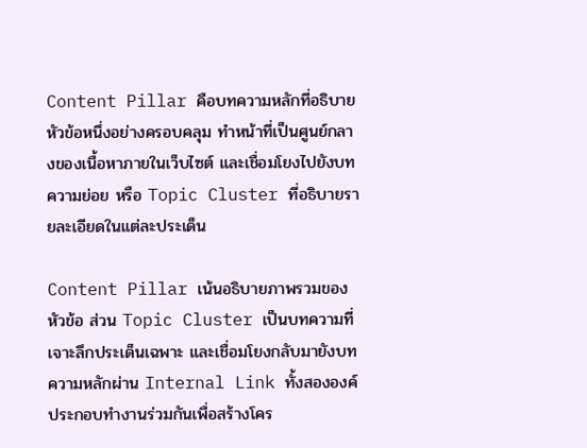Content Pillar คือบทความหลักที่อธิบายหัวข้อหนึ่งอย่างครอบคลุม ทำหน้าที่เป็นศูนย์กลางของเนื้อหาภายในเว็บไซต์ และเชื่อมโยงไปยังบทความย่อย หรือ Topic Cluster ที่อธิบายรายละเอียดในแต่ละประเด็น

Content Pillar เน้นอธิบายภาพรวมของหัวข้อ ส่วน Topic Cluster เป็นบทความที่เจาะลึกประเด็นเฉพาะ และเชื่อมโยงกลับมายังบทความหลักผ่าน Internal Link ทั้งสององค์ประกอบทำงานร่วมกันเพื่อสร้างโคร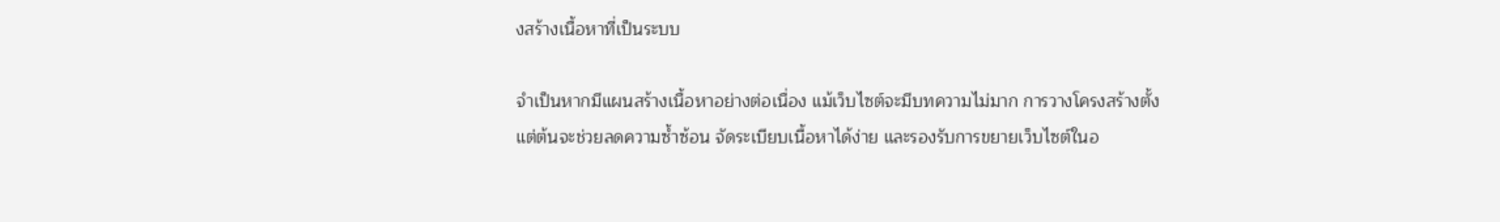งสร้างเนื้อหาที่เป็นระบบ

จำเป็นหากมีแผนสร้างเนื้อหาอย่างต่อเนื่อง แม้เว็บไซต์จะมีบทความไม่มาก การวางโครงสร้างตั้งแต่ต้นจะช่วยลดความซ้ำซ้อน จัดระเบียบเนื้อหาได้ง่าย และรองรับการขยายเว็บไซต์ในอ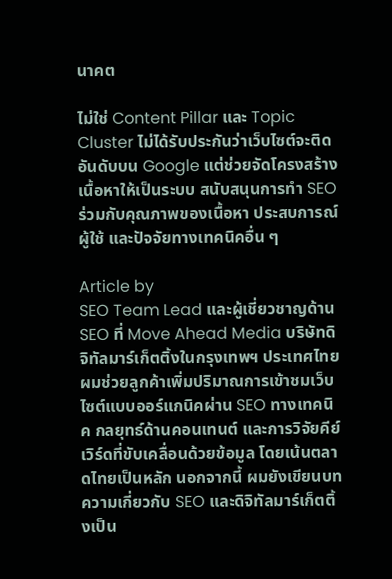นาคต

ไม่ใช่ Content Pillar และ Topic Cluster ไม่ได้รับประกันว่าเว็บไซต์จะติดอันดับบน Google แต่ช่วยจัดโครงสร้างเนื้อหาให้เป็นระบบ สนับสนุนการทำ SEO ร่วมกับคุณภาพของเนื้อหา ประสบการณ์ผู้ใช้ และปัจจัยทางเทคนิคอื่น ๆ

Article by
SEO Team Lead และผู้เชี่ยวชาญด้าน SEO ที่ Move Ahead Media บริษัทดิจิทัลมาร์เก็ตติ้งในกรุงเทพฯ ประเทศไทย ผมช่วยลูกค้าเพิ่มปริมาณการเข้าชมเว็บไซต์แบบออร์แกนิคผ่าน SEO ทางเทคนิค กลยุทธ์ด้านคอนเทนต์ และการวิจัยคีย์เวิร์ดที่ขับเคลื่อนด้วยข้อมูล โดยเน้นตลาดไทยเป็นหลัก นอกจากนี้ ผมยังเขียนบทความเกี่ยวกับ SEO และดิจิทัลมาร์เก็ตติ้งเป็น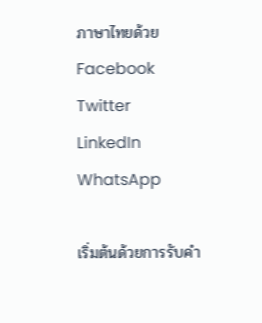ภาษาไทยด้วย
Facebook
Twitter
LinkedIn
WhatsApp

เริ่มต้นด้วยการรับคำ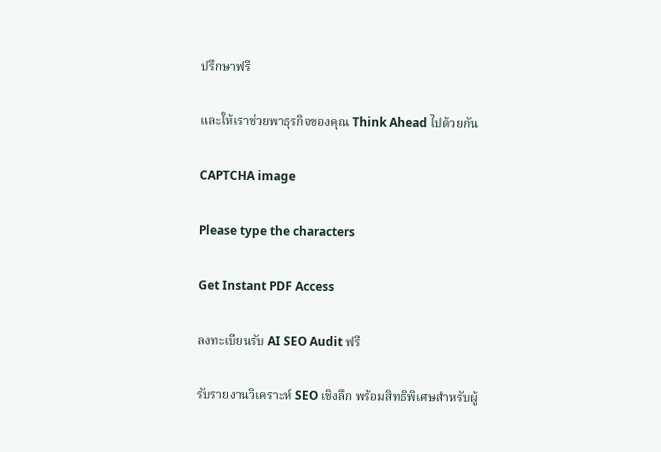ปรึกษาฟรี

และให้เราช่วยพาธุรกิจของคุณ Think Ahead ไปด้วยกัน

CAPTCHA image

Please type the characters

Get Instant PDF Access

ลงทะเบียนรับ AI SEO Audit ฟรี

รับรายงานวิเคราะห์ SEO เชิงลึก พร้อมสิทธิพิเศษสำหรับผู้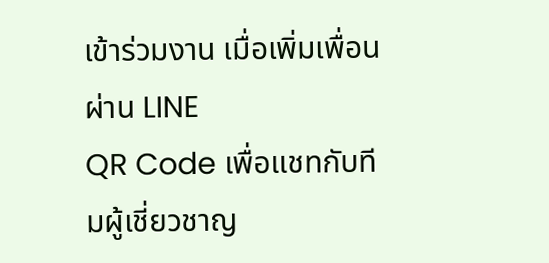เข้าร่วมงาน เมื่อเพิ่มเพื่อนผ่าน LINE
QR Code เพื่อแชทกับทีมผู้เชี่ยวชาญ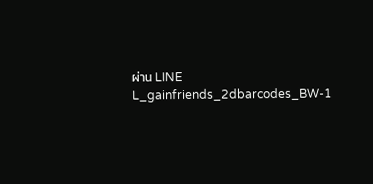ผ่าน LINE
L_gainfriends_2dbarcodes_BW-1